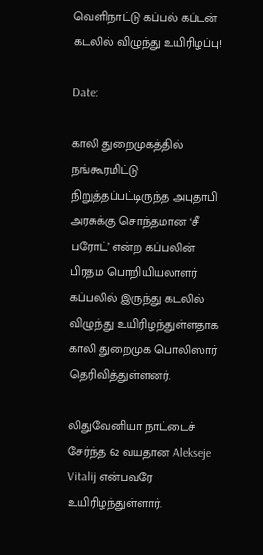வெளிநாட்டு கப்பல் கப்டன் கடலில் விழுந்து உயிரிழப்பு!

Date:

காலி துறைமுகத்தில் நங்கூரமிட்டு நிறுத்தப்பட்டிருந்த அபுதாபி அரசுக்கு சொந்தமான ‘சீ பரோட்’ என்ற கப்பலின் பிரதம பொறியியலாளர் கப்பலில் இருந்து கடலில் விழுந்து உயிரிழந்துள்ளதாக காலி துறைமுக பொலிஸார் தெரிவித்துள்ளனர்.

லிதுவேனியா நாட்டைச் சேர்ந்த 62 வயதான Alekseje Vitalij என்பவரே உயிரிழந்துள்ளார்.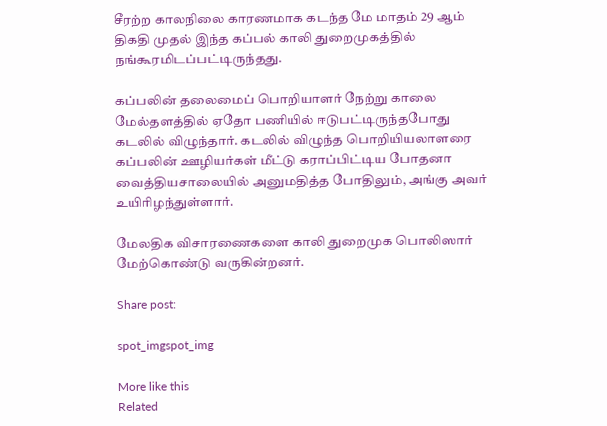சீரற்ற காலநிலை காரணமாக கடந்த மே மாதம் 29 ஆம் திகதி முதல் இந்த கப்பல் காலி துறைமுகத்தில் நங்கூரமிடப்பட்டிருந்தது.

கப்பலின் தலைமைப் பொறியாளர் நேற்று காலை மேல்தளத்தில் ஏதோ பணியில் ஈடுபட்டிருந்தபோது கடலில் விழுந்தார். கடலில் விழுந்த பொறியியலாளரை கப்பலின் ஊழியர்கள் மீட்டு கராப்பிட்டிய போதனா வைத்தியசாலையில் அனுமதித்த போதிலும், அங்கு அவர் உயிரிழந்துள்ளார்.

மேலதிக விசாரணைகளை காலி துறைமுக பொலிஸார் மேற்கொண்டு வருகின்றனர்.

Share post:

spot_imgspot_img

More like this
Related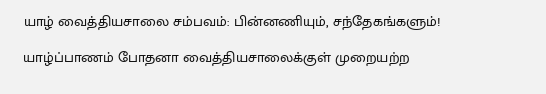யாழ் வைத்தியசாலை சம்பவம்: பின்னணியும், சந்தேகங்களும்!

யாழ்ப்பாணம் போதனா வைத்தியசாலைக்குள் முறையற்ற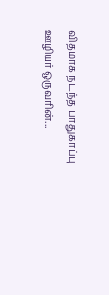விதமாக நடந்த பாதுகாப்பு ஊழியர் ஒருவரின்...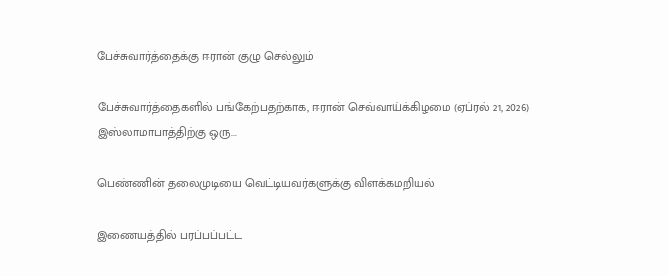பேச்சுவார்த்தைக்கு ஈரான் குழு செல்லும்

பேச்சுவார்த்தைகளில் பங்கேற்பதற்காக, ஈரான் செவ்வாய்க்கிழமை (ஏப்ரல் 21, 2026) இஸ்லாமாபாத்திற்கு ஒரு...

பெண்ணின் தலைமுடியை வெட்டியவர்களுக்கு விளக்கமறியல்

இணையத்தில் பரப்பப்பட்ட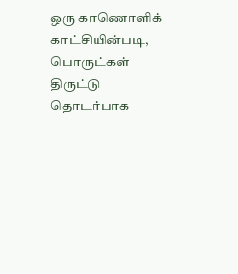ஒரு காணொளிக் காட்சியின்படி, பொருட்கள் திருட்டு தொடர்பாக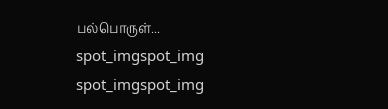பல்பொருள்...
spot_imgspot_img
spot_imgspot_img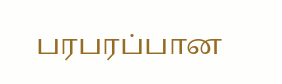பரபரப்பான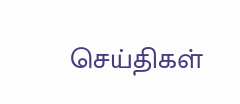செய்திகள்